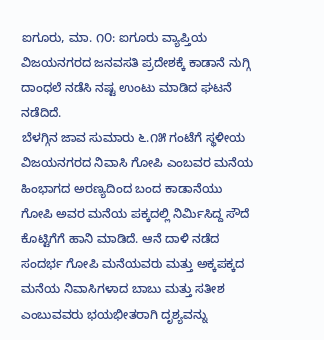ಐಗೂರು, ಮಾ. ೧೦: ಐಗೂರು ವ್ಯಾಪ್ತಿಯ ವಿಜಯನಗರದ ಜನವಸತಿ ಪ್ರದೇಶಕ್ಕೆ ಕಾಡಾನೆ ನುಗ್ಗಿ ದಾಂಧಲೆ ನಡೆಸಿ ನಷ್ಟ ಉಂಟು ಮಾಡಿದ ಘಟನೆ ನಡೆದಿದೆ.
ಬೆಳಗ್ಗಿನ ಜಾವ ಸುಮಾರು ೬.೧೫ ಗಂಟೆಗೆ ಸ್ಥಳೀಯ ವಿಜಯನಗರದ ನಿವಾಸಿ ಗೋಪಿ ಎಂಬವರ ಮನೆಯ ಹಿಂಭಾಗದ ಅರಣ್ಯದಿಂದ ಬಂದ ಕಾಡಾನೆಯು ಗೋಪಿ ಅವರ ಮನೆಯ ಪಕ್ಕದಲ್ಲಿ ನಿರ್ಮಿಸಿದ್ದ ಸೌದೆ ಕೊಟ್ಟಿಗೆಗೆ ಹಾನಿ ಮಾಡಿದೆ. ಆನೆ ದಾಳಿ ನಡೆದ ಸಂದರ್ಭ ಗೋಪಿ ಮನೆಯವರು ಮತ್ತು ಅಕ್ಕಪಕ್ಕದ ಮನೆಯ ನಿವಾಸಿಗಳಾದ ಬಾಬು ಮತ್ತು ಸತೀಶ ಎಂಬುವವರು ಭಯಭೀತರಾಗಿ ದೃಶ್ಯವನ್ನು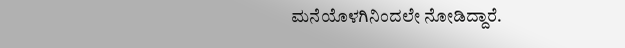ಮನೆಯೊಳಗಿನಿಂದಲೇ ನೋಡಿದ್ದಾರೆ.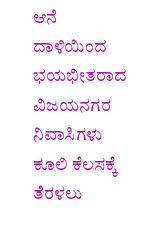ಆನೆ ದಾಳಿಯಿಂದ ಭಯಭೀತರಾದ ವಿಜಯನಗರ ನಿವಾಸಿಗಳು ಕೂಲಿ ಕೆಲಸಕ್ಕೆ ತೆರಳಲು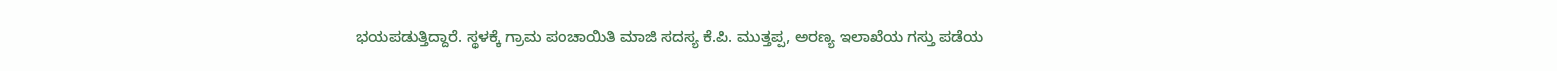ಭಯಪಡುತ್ತಿದ್ದಾರೆ. ಸ್ಥಳಕ್ಕೆ ಗ್ರಾಮ ಪಂಚಾಯಿತಿ ಮಾಜಿ ಸದಸ್ಯ ಕೆ.ಪಿ. ಮುತ್ತಪ್ಪ, ಅರಣ್ಯ ಇಲಾಖೆಯ ಗಸ್ತು ಪಡೆಯ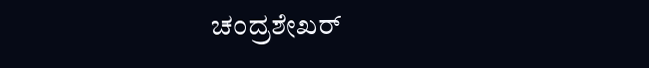ಚಂದ್ರಶೇಖರ್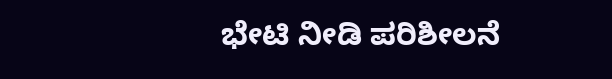ಭೇಟಿ ನೀಡಿ ಪರಿಶೀಲನೆ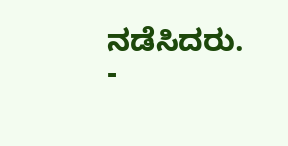ನಡೆಸಿದರು.
-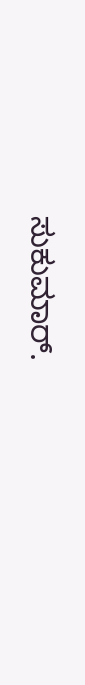ಸುಕುಮಾರ್.